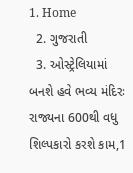1. Home
  2. ગુજરાતી
  3. ઓસ્ટ્રેલિયામાં બનશે હવે ભવ્ય મંદિરઃ રાજ્યના 600થી વધુ શિલ્પકારો કરશે કામ,1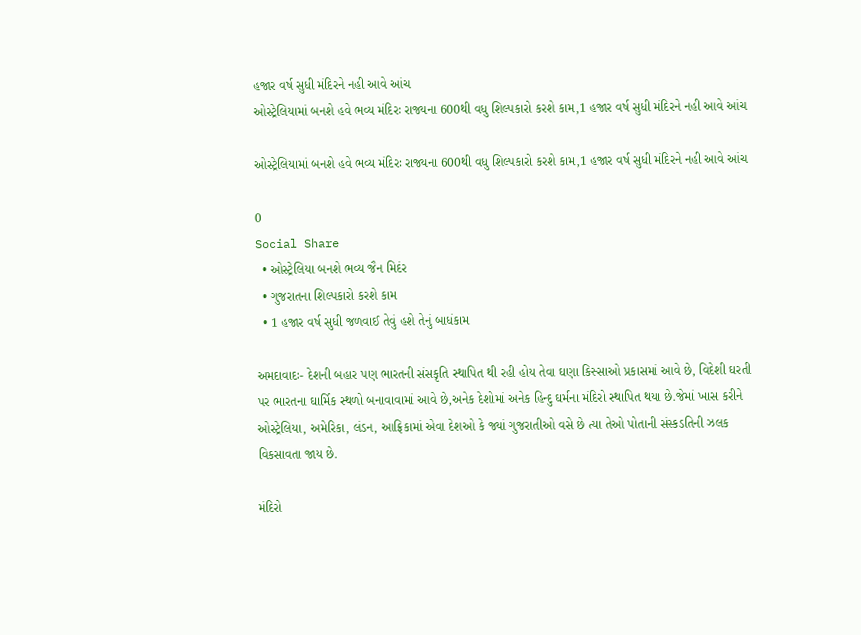હજાર વર્ષ સુધી મંદિરને નહી આવે આંચ
ઓસ્ટ્રેલિયામાં બનશે હવે ભવ્ય મંદિરઃ રાજ્યના 600થી વધુ શિલ્પકારો કરશે કામ,1 હજાર વર્ષ સુધી મંદિરને નહી આવે આંચ

ઓસ્ટ્રેલિયામાં બનશે હવે ભવ્ય મંદિરઃ રાજ્યના 600થી વધુ શિલ્પકારો કરશે કામ,1 હજાર વર્ષ સુધી મંદિરને નહી આવે આંચ

0
Social Share
  • ઓસ્ટ્રેલિયા બનશે ભવ્ય જૈન મિદંર
  • ગુજરાતના શિલ્પકારો કરશે કામ
  • 1 હજાર વર્ષ સુધી જળવાઈ તેવું હશે તેનું બાધંકામ

અમદાવાદઃ- દેશની બહાર પણ ભારતની સંસકૃતિ સ્થાપિત થી રહી હોય તેવા ઘણા કિસ્સાઓ પ્રકાસમાં આવે છે, વિદેશી ઘરતી પર ભારતના ઘાર્મિક સ્થળો બનાવાવામાં આવે છે,અનેક દેશોમાં અનેક હિન્દુ ઘર્મના મંદિરો સ્થાપિત થયા છે.જેમાં ખાસ કરીને ઓસ્ટ્રેલિયા, અમેરિકા, લંડન, આફ્રિકામાં એવા દેશઓ કે જ્યાં ગુજરાતીઓ વસે છે ત્યા તેઓ પોતાની સંસ્કડતિની ઝલક વિકસાવતા જાય છે.

મંદિરો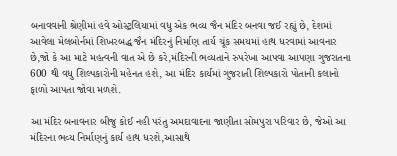બનાવવાની શ્રેણીમાં હવે ઓસ્ટ્રલિયામાં વધુ એક ભવ્ય જૈન મંદિર બનવા જઈ રહ્યું છે, દેશમાં આવેલા મેલબોર્નમાં શિખરબદ્ધ જૈન મંદિરનું નિર્માણ તાર્ય ચૂંક સમયમાં હાથ ધરવામાં આવનાર છે,જો કે આ માટે મહત્વની વાત એ છે કરે,મંદિરની ભવ્યતાને રુપરેખા આપવા આપણા ગુજરાતના 600 થી વધુ શિલ્પકારોની મહેનત હશે, આ મંદિર કાર્યમાં ગુજરાતી શિલ્પકારો પોતાની કલાનો ફાળો આપતા જોવા મળશે.

આ મંદિર બનાવનાર બીજુ કોઈ નહી પરંતુ અમદાવાદના જાણીતા સોમપુરા પરિવાર છે, જેઓ આ મંદિરના ભવ્ય નિર્માણનું કાર્ય હાથ ધરશે,આસાથે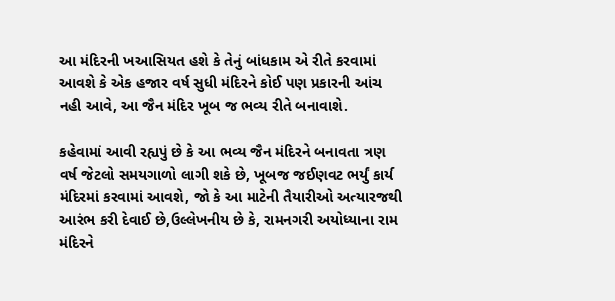આ મંદિરની ખઆસિયત હશે કે તેનું બાંધકામ એ રીતે કરવામાં આવશે કે એક હજાર વર્ષ સુધી મંદિરને કોઈ પણ પ્રકારની આંચ નહી આવે, આ જૈન મંદિર ખૂબ જ ભવ્ય રીતે બનાવાશે.

કહેવામાં આવી રહ્યપું છે કે આ ભવ્ય જૈન મંદિરને બનાવતા ત્રણ વર્ષ જેટલો સમયગાળો લાગી શકે છે, ખૂબજ જઈણવટ ભર્યું કાર્ય મંદિરમાં કરવામાં આવશે, જો કે આ માટેની તૈયારીઓ અત્યારજથી આરંભ કરી દેવાઈ છે,ઉલ્લેખનીય છે કે, રામનગરી અયોધ્યાના રામ મંદિરને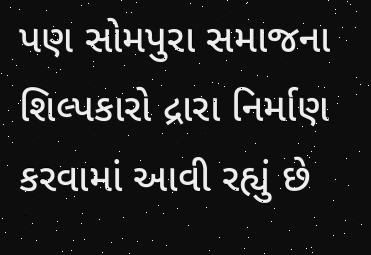પણ સોમપુરા સમાજના  શિલ્પકારો દ્રારા નિર્માણ કરવામાં આવી રહ્યું છે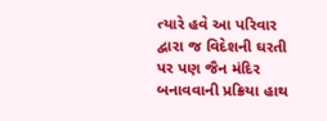ત્યારે હવે આ પરિવાર દ્વારા જ વિદેશની ઘરતી પર પણ જૈન મંદિર બનાવવાની પ્રક્રિયા હાથ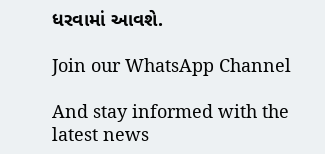ધરવામાં આવશે.

Join our WhatsApp Channel

And stay informed with the latest news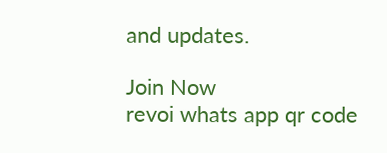and updates.

Join Now
revoi whats app qr code